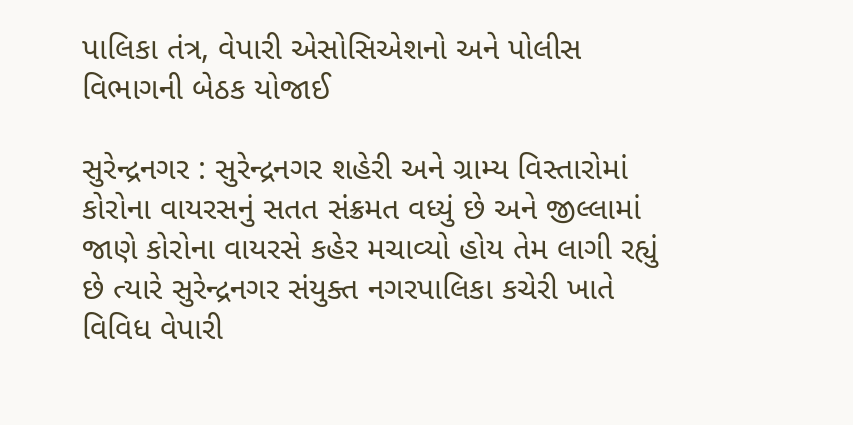પાલિકા તંત્ર, વેપારી એસોસિએશનો અને પોલીસ વિભાગની બેઠક યોજાઈ

સુરેન્દ્રનગર : સુરેન્દ્રનગર શહેરી અને ગ્રામ્ય વિસ્તારોમાં કોરોના વાયરસનું સતત સંક્રમત વધ્યું છે અને જીલ્લામાં જાણે કોરોના વાયરસે કહેર મચાવ્યો હોય તેમ લાગી રહ્યું છે ત્યારે સુરેન્દ્રનગર સંયુક્ત નગરપાલિકા કચેરી ખાતે વિવિધ વેપારી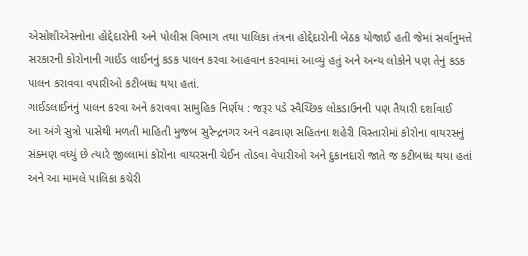એસોશીએસનોના હોદ્દેદારોની અને પોલીસ વિભાગ તથા પાલિકા તંત્રના હોદ્દેદારોની બેઠક યોજાઈ હતી જેમાં સર્વાનુમત્તે સરકારની કોરોનાની ગાઈડ લાઈનનું કડક પાલન કરવા આહવાન કરવામાં આવ્યું હતું અને અન્ય લોકોને પણ તેનું કડક પાલન કરાવવા વપારીઓ કટીબધ્ધ થયા હતાં.
ગાઈડલાઈનનું પાલન કરવા અને કરાવવા સામુહિક નિર્ણય : જરૂર પડે સ્વૈચ્છિક લોકડાઉનની પણ તૈયારી દર્શાવાઈ
આ અંગે સુત્રો પાસેથી મળતી માહિતી મુજબ સુરેન્દ્રનગર અને વઢવાણ સહિતના શહેરી વિસ્તારોમાં કોરોના વાયરસનું સંક્મણ વધ્યું છે ત્યારે જીલ્લામાં કોરોના વાયરસની ચેઈન તોડવા વેપારીઓ અને દુકાનદારો જાતે જ કટીબધ્ધ થયા હતાં અને આ મામલે પાલિકા કચેરી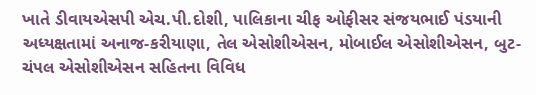ખાતે ડીવાયએસપી એચ.પી.દોશી, પાલિકાના ચીફ ઓફીસર સંજયભાઈ પંડયાની અધ્યક્ષતામાં અનાજ-કરીયાણા, તેલ એસોશીએસન, મોબાઈલ એસોશીએસન, બુટ-ચંપલ એસોશીએસન સહિતના વિવિધ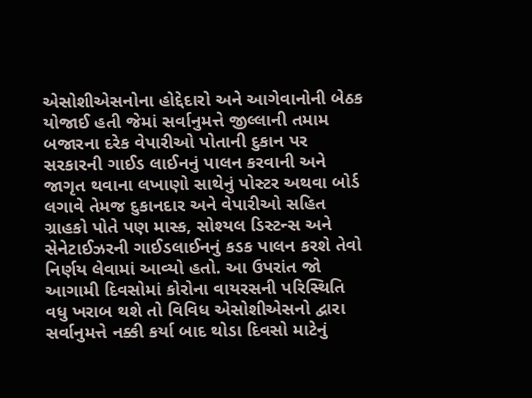એસોશીએસનોના હોદ્દેદારો અને આગેવાનોની બેઠક યોજાઈ હતી જેમાં સર્વાનુમત્તે જીલ્લાની તમામ બજારના દરેક વેપારીઓ પોતાની દુકાન પર સરકારની ગાઈડ લાઈનનું પાલન કરવાની અને જાગૃત થવાના લખાણો સાથેનું પોસ્ટર અથવા બોર્ડ લગાવે તેમજ દુકાનદાર અને વેપારીઓ સહિત ગ્રાહકો પોતે પણ માસ્ક, સોશ્યલ ડિસ્ટન્સ અને સેનેટાઈઝરની ગાઈડલાઈનનું કડક પાલન કરશે તેવો નિર્ણય લેવામાં આવ્યો હતો. આ ઉપરાંત જો આગામી દિવસોમાં કોરોના વાયરસની પરિસ્થિતિ વધુ ખરાબ થશે તો વિવિધ એસોશીએસનો દ્વારા સર્વાનુમત્તે નક્કી કર્યા બાદ થોડા દિવસો માટેનું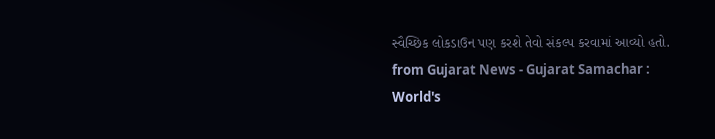સ્વૈચ્છિક લોકડાઉન પણ કરશે તેવો સંકલ્પ કરવામાં આવ્યો હતો.
from Gujarat News - Gujarat Samachar : World's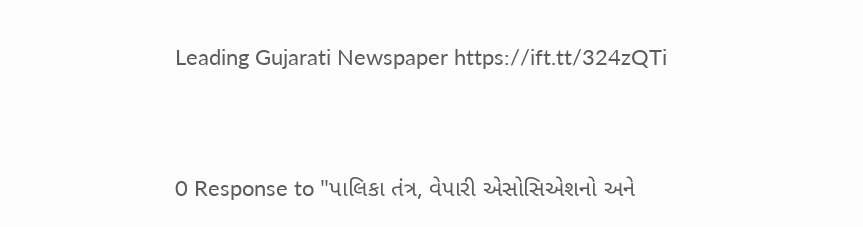Leading Gujarati Newspaper https://ift.tt/324zQTi



0 Response to "પાલિકા તંત્ર, વેપારી એસોસિએશનો અને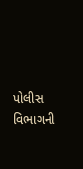પોલીસ વિભાગની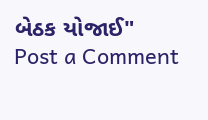બેઠક યોજાઈ"
Post a Comment